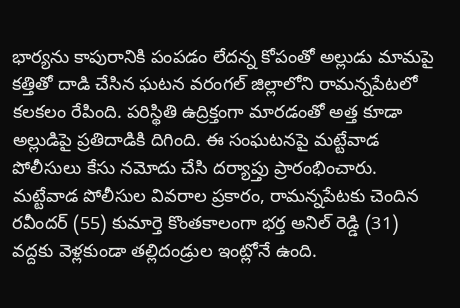భార్యను కాపురానికి పంపడం లేదన్న కోపంతో అల్లుడు మామపై కత్తితో దాడి చేసిన ఘటన వరంగల్ జిల్లాలోని రామన్నపేటలో కలకలం రేపింది. పరిస్థితి ఉద్రిక్తంగా మారడంతో అత్త కూడా అల్లుడిపై ప్రతిదాడికి దిగింది. ఈ సంఘటనపై మట్టేవాడ పోలీసులు కేసు నమోదు చేసి దర్యాప్తు ప్రారంభించారు. మట్టేవాడ పోలీసుల వివరాల ప్రకారం, రామన్నపేటకు చెందిన రవీందర్ (55) కుమార్తె కొంతకాలంగా భర్త అనిల్ రెడ్డి (31) వద్దకు వెళ్లకుండా తల్లిదండ్రుల ఇంట్లోనే ఉంది.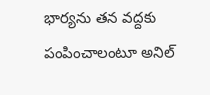భార్యను తన వద్దకు పంపించాలంటూ అనిల్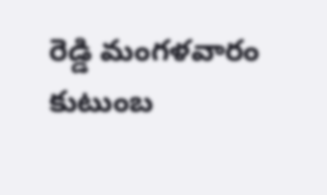రెడ్డి మంగళవారం కుటుంబ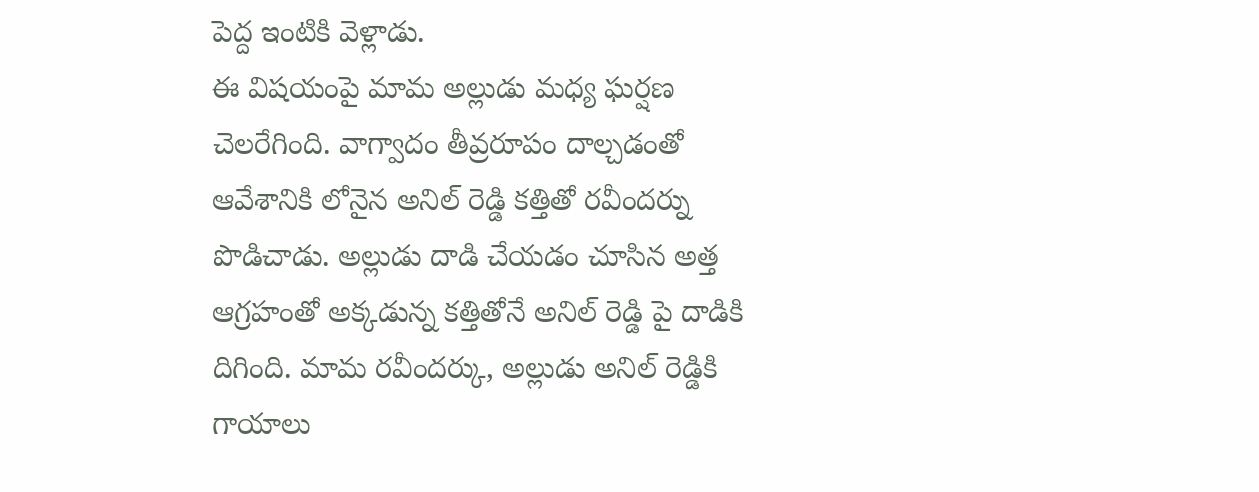పెద్ద ఇంటికి వెళ్లాడు.
ఈ విషయంపై మామ అల్లుడు మధ్య ఘర్షణ చెలరేగింది. వాగ్వాదం తీవ్రరూపం దాల్చడంతో ఆవేశానికి లోనైన అనిల్ రెడ్డి కత్తితో రవీందర్ను పొడిచాడు. అల్లుడు దాడి చేయడం చూసిన అత్త ఆగ్రహంతో అక్కడున్న కత్తితోనే అనిల్ రెడ్డి పై దాడికి దిగింది. మామ రవీందర్కు, అల్లుడు అనిల్ రెడ్డికి గాయాలు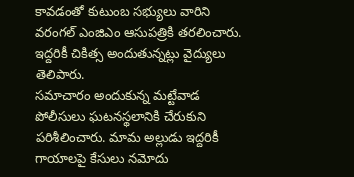కావడంతో కుటుంబ సభ్యులు వారిని వరంగల్ ఎంజిఎం ఆసుపత్రికి తరలించారు. ఇద్దరికీ చికిత్స అందుతున్నట్లు వైద్యులు తెలిపారు.
సమాచారం అందుకున్న మట్టేవాడ పోలీసులు ఘటనస్థలానికి చేరుకుని పరిశీలించారు. మామ అల్లుడు ఇద్దరికీ గాయాలపై కేసులు నమోదు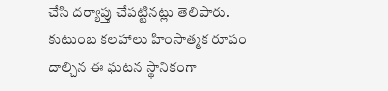చేసి దర్యాప్తు చేపట్టినట్లు తెలిపారు. కుటుంబ కలహాలు హింసాత్మక రూపం దాల్చిన ఈ ఘటన స్థానికంగా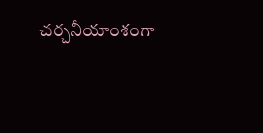చర్చనీయాంశంగా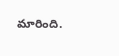మారింది.